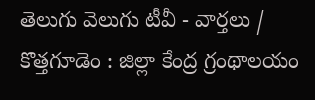తెలుగు వెలుగు టీవీ - వార్తలు / కొత్తగూడెం : జిల్లా కేంద్ర గ్రంథాలయం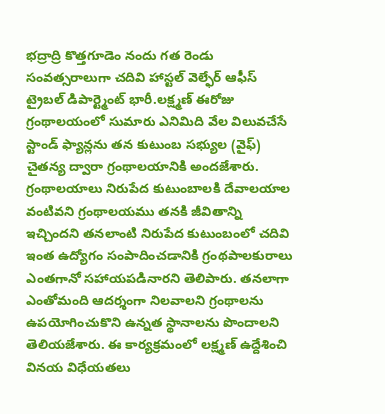భద్రాద్రి కొత్తగూడెం నందు గత రెండు సంవత్సరాలుగా చదివి హాస్టల్ వెల్ఫేర్ ఆఫీస్ ట్రైబల్ డిపార్ట్మెంట్ భారీ.లక్ష్మణ్ ఈరోజు గ్రంథాలయంలో సుమారు ఎనిమిది వేల విలువచేసే స్టాండ్ ఫ్యాన్లను తన కుటుంబ సభ్యుల (వైఫ్) చైతన్య ద్వారా గ్రంథాలయానికి అందజేశారు. గ్రంథాలయాలు నిరుపేద కుటుంబాలకి దేవాలయాల వంటివని గ్రంథాలయము తనకి జీవితాన్ని ఇచ్చిందని తనలాంటి నిరుపేద కుటుంబంలో చదివి ఇంత ఉద్యోగం సంపాదించడానికి గ్రంథపాలకురాలు ఎంతగానో సహాయపడినారని తెలిపారు. తనలాగా ఎంతోమంది ఆదర్శంగా నిలవాలని గ్రంథాలను ఉపయోగించుకొని ఉన్నత స్థానాలను పొందాలని తెలియజేశారు. ఈ కార్యక్రమంలో లక్ష్మణ్ ఉద్దేశించి వినయ విధేయతలు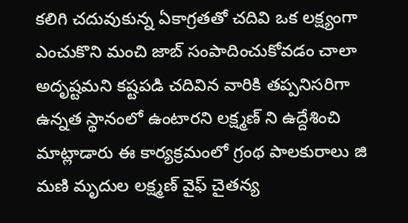కలిగి చదువుకున్న ఏకాగ్రతతో చదివి ఒక లక్ష్యంగా ఎంచుకొని మంచి జాబ్ సంపాదించుకోవడం చాలా అదృష్టమని కష్టపడి చదివిన వారికి తప్పనిసరిగా ఉన్నత స్థానంలో ఉంటారని లక్ష్మణ్ ని ఉద్దేశించి మాట్లాడారు ఈ కార్యక్రమంలో గ్రంథ పాలకురాలు జి మణి మృదుల లక్ష్మణ్ వైఫ్ చైతన్య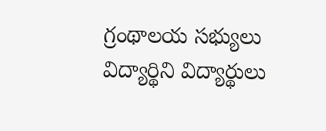గ్రంథాలయ సభ్యులు విద్యార్థిని విద్యార్థులు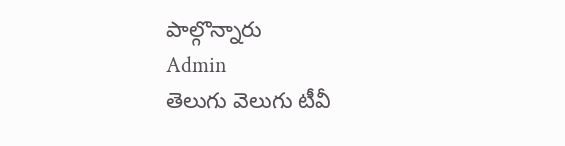పాల్గొన్నారు
Admin
తెలుగు వెలుగు టీవీ